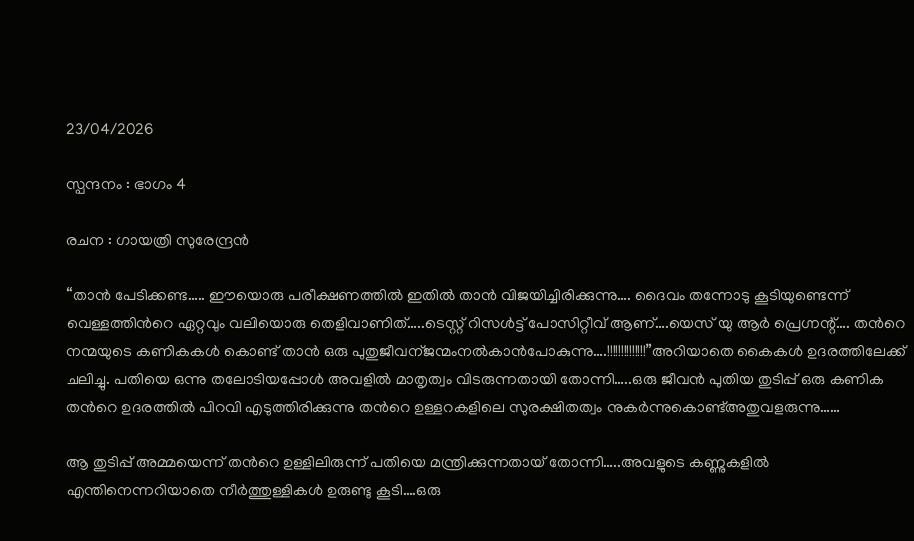23/04/2026

സ്പന്ദനം : ഭാഗം 4

രചന : ഗായത്രി സുരേന്ദ്രൻ

“താൻ പേടിക്കണ്ട….. ഈയൊരു പരീക്ഷണത്തിൽ ഇതിൽ താൻ വിജയിച്ചിരിക്കുന്നു…. ദൈവം തന്നോടു കൂടിയുണ്ടെന്ന് വെള്ളത്തിൻറെ ഏറ്റവും വലിയൊരു തെളിവാണിത്…..ടെസ്റ്റ് റിസൾട്ട് പോസിറ്റീവ് ആണ്….യെസ് യു ആർ പ്രെഗ്നന്റ്…. തൻറെ നന്മയുടെ കണികകൾ കൊണ്ട് താൻ ഒരു പുതുജീവന്ജന്മംനൽകാൻപോകുന്നു….!!!!!!!!!!!!!!”അറിയാതെ കൈകൾ ഉദരത്തിലേക്ക് ചലിച്ചു. പതിയെ ഒന്നു തലോടിയപ്പോൾ അവളിൽ മാതൃത്വം വിടരുന്നതായി തോന്നി…..ഒരു ജീവൻ പുതിയ തുടിപ്പ് ഒരു കണിക തൻറെ ഉദരത്തിൽ പിറവി എടുത്തിരിക്കുന്നു തൻറെ ഉള്ളറകളിലെ സുരക്ഷിതത്വം നുകർന്നുകൊണ്ട്അതുവളരുന്നു……

ആ തുടിപ്പ് അമ്മയെന്ന് തൻറെ ഉള്ളിലിരുന്ന് പതിയെ മന്ത്രിക്കുന്നതായ് തോന്നി…..അവളുടെ കണ്ണുകളിൽ എന്തിനെന്നറിയാതെ നീർത്തുള്ളികൾ ഉരുണ്ടു കൂടി….ഒരു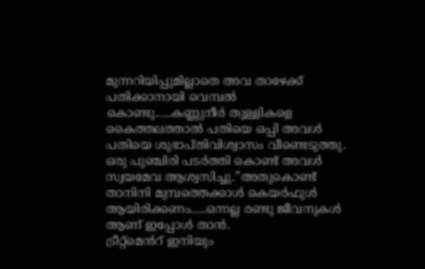മുന്നറിയിപ്പുമില്ലാതെ അവ താഴേക്ക് പതിക്കാനായി വെമ്പൽ കൊണ്ടു…..കണ്ണുനീർ തുള്ളികളെ കൈത്തലത്താൽ പതിയെ ഒപ്പി അവൾ പതിയെ ശുഭാപ്തിവിശ്വാസം വീണ്ടെടുത്തു. ഒരു പുഞ്ചിരി പടർത്തി കൊണ്ട് അവൾ സ്വയമേവ ആശ്വസിച്ചു.”അതുകൊണ്ട് താനിനി മുമ്പത്തെക്കാൾ കെയർഫുൾ ആയിരിക്കണം…..ഒന്നല്ല രണ്ടു ജീവനുകൾ ആണ് ഇപ്പോൾ താൻ.
ട്രീറ്റ്മെൻറ് ഇനിയും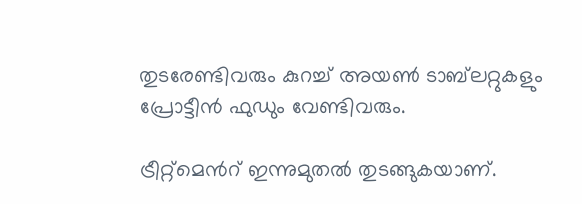തുടരേണ്ടിവരും കുറച്ച് അയൺ ടാബ്‌ലറ്റുകളും പ്രോട്ടീൻ ഫുഡും വേണ്ടിവരും.

ട്രീറ്റ്മെൻറ് ഇന്നുമുതൽ തുടങ്ങുകയാണ്.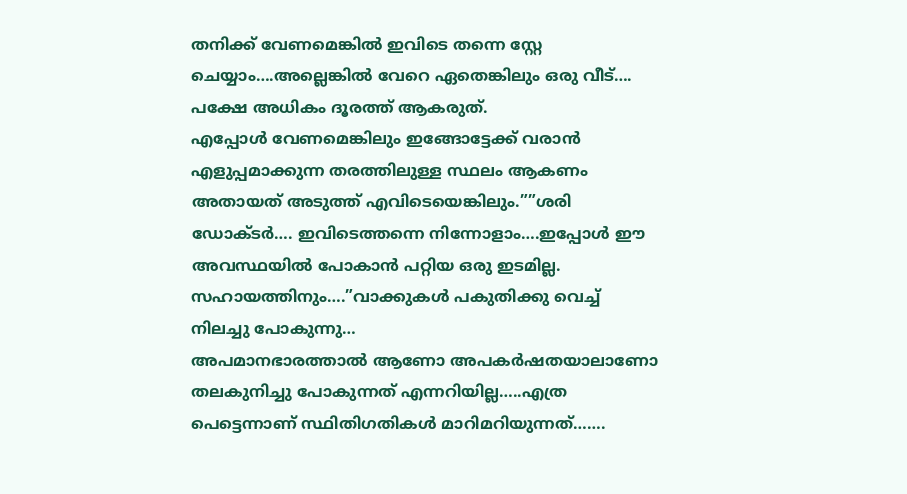തനിക്ക് വേണമെങ്കിൽ ഇവിടെ തന്നെ സ്റ്റേ ചെയ്യാം….അല്ലെങ്കിൽ വേറെ ഏതെങ്കിലും ഒരു വീട്…. പക്ഷേ അധികം ദൂരത്ത് ആകരുത്.
എപ്പോൾ വേണമെങ്കിലും ഇങ്ങോട്ടേക്ക് വരാൻ എളുപ്പമാക്കുന്ന തരത്തിലുള്ള സ്ഥലം ആകണം അതായത് അടുത്ത് എവിടെയെങ്കിലും.””ശരി ഡോക്ടർ…. ഇവിടെത്തന്നെ നിന്നോളാം….ഇപ്പോൾ ഈ അവസ്ഥയിൽ പോകാൻ പറ്റിയ ഒരു ഇടമില്ല. സഹായത്തിനും….”വാക്കുകൾ പകുതിക്കു വെച്ച് നിലച്ചു പോകുന്നു…
അപമാനഭാരത്താൽ ആണോ അപകർഷതയാലാണോ തലകുനിച്ചു പോകുന്നത് എന്നറിയില്ല…..എത്ര പെട്ടെന്നാണ് സ്ഥിതിഗതികൾ മാറിമറിയുന്നത്…….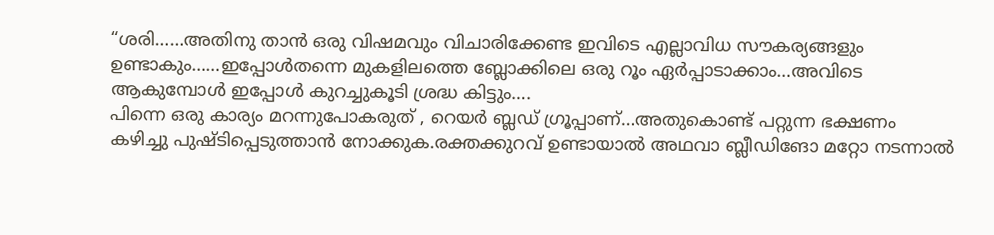“ശരി……അതിനു താൻ ഒരു വിഷമവും വിചാരിക്കേണ്ട ഇവിടെ എല്ലാവിധ സൗകര്യങ്ങളും ഉണ്ടാകും……ഇപ്പോൾതന്നെ മുകളിലത്തെ ബ്ലോക്കിലെ ഒരു റൂം ഏർപ്പാടാക്കാം…അവിടെ ആകുമ്പോൾ ഇപ്പോൾ കുറച്ചുകൂടി ശ്രദ്ധ കിട്ടും….
പിന്നെ ഒരു കാര്യം മറന്നുപോകരുത് , റെയർ ബ്ലഡ് ഗ്രൂപ്പാണ്…അതുകൊണ്ട് പറ്റുന്ന ഭക്ഷണം കഴിച്ചു പുഷ്ടിപ്പെടുത്താൻ നോക്കുക.രക്തക്കുറവ് ഉണ്ടായാൽ അഥവാ ബ്ലീഡിങോ മറ്റോ നടന്നാൽ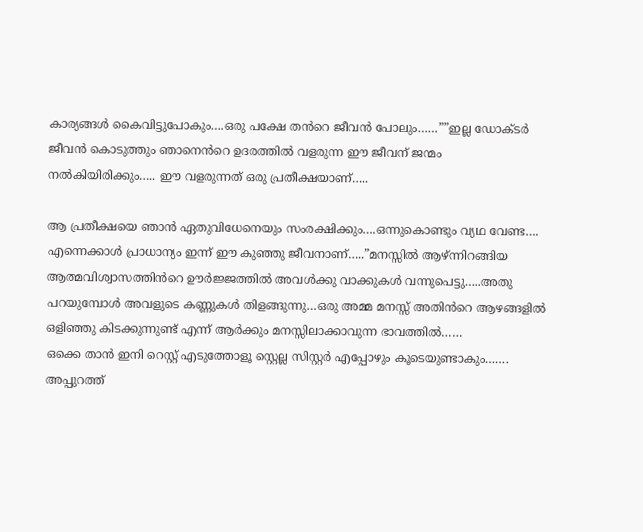കാര്യങ്ങൾ കൈവിട്ടുപോകും….ഒരു പക്ഷേ തൻറെ ജീവൻ പോലും……””ഇല്ല ഡോക്ടർ ജീവൻ കൊടുത്തും ഞാനെൻറെ ഉദരത്തിൽ വളരുന്ന ഈ ജീവന് ജന്മം നൽകിയിരിക്കും….. ഈ വളരുന്നത് ഒരു പ്രതീക്ഷയാണ്…..

ആ പ്രതീക്ഷയെ ഞാൻ ഏതുവിധേനെയും സംരക്ഷിക്കും….ഒന്നുകൊണ്ടും വ്യഥ വേണ്ട…. എന്നെക്കാൾ പ്രാധാന്യം ഇന്ന് ഈ കുഞ്ഞു ജീവനാണ്…..”മനസ്സിൽ ആഴ്ന്നിറങ്ങിയ ആത്മവിശ്വാസത്തിൻറെ ഊർജ്ജത്തിൽ അവൾക്കു വാക്കുകൾ വന്നുപെട്ടു…..അതു പറയുമ്പോൾ അവളുടെ കണ്ണുകൾ തിളങ്ങുന്നു…ഒരു അമ്മ മനസ്സ് അതിൻറെ ആഴങ്ങളിൽ ഒളിഞ്ഞു കിടക്കുന്നുണ്ട് എന്ന് ആർക്കും മനസ്സിലാക്കാവുന്ന ഭാവത്തിൽ……
ഒക്കെ താൻ ഇനി റെസ്റ്റ് എടുത്തോളൂ സ്റ്റെല്ല സിസ്റ്റർ എപ്പോഴും കൂടെയുണ്ടാകും……. അപ്പുറത്ത്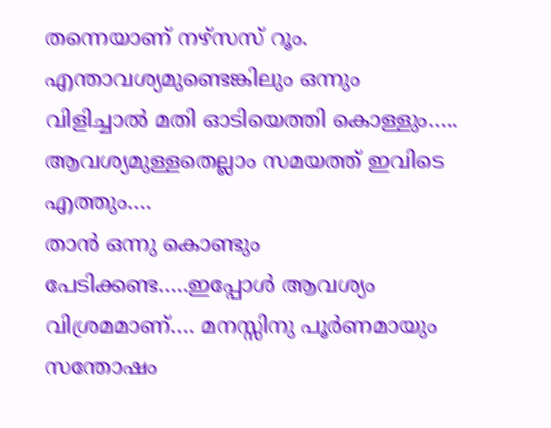തന്നെയാണ് നഴ്സസ് റൂം. എന്താവശ്യമുണ്ടെങ്കിലും ഒന്നും വിളിച്ചാൽ മതി ഓടിയെത്തി കൊള്ളും….. ആവശ്യമുള്ളതെല്ലാം സമയത്ത് ഇവിടെ എത്തും….
താൻ ഒന്നു കൊണ്ടും പേടിക്കണ്ട…..ഇപ്പോൾ ആവശ്യം വിശ്രമമാണ്…. മനസ്സിനു പൂർണമായും സന്തോഷം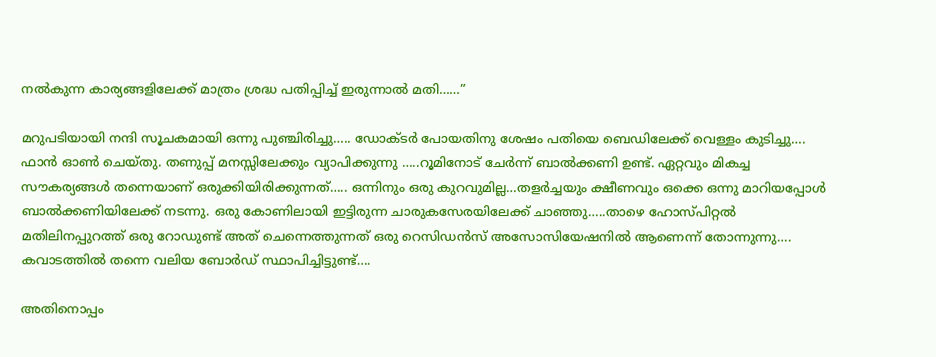നൽകുന്ന കാര്യങ്ങളിലേക്ക് മാത്രം ശ്രദ്ധ പതിപ്പിച്ച് ഇരുന്നാൽ മതി……”

മറുപടിയായി നന്ദി സൂചകമായി ഒന്നു പുഞ്ചിരിച്ചു….. ഡോക്ടർ പോയതിനു ശേഷം പതിയെ ബെഡിലേക്ക് വെള്ളം കുടിച്ചു…. ഫാൻ ഓൺ ചെയ്തു. തണുപ്പ് മനസ്സിലേക്കും വ്യാപിക്കുന്നു …..റൂമിനോട് ചേർന്ന് ബാൽക്കണി ഉണ്ട്. ഏറ്റവും മികച്ച സൗകര്യങ്ങൾ തന്നെയാണ് ഒരുക്കിയിരിക്കുന്നത്….. ഒന്നിനും ഒരു കുറവുമില്ല…തളർച്ചയും ക്ഷീണവും ഒക്കെ ഒന്നു മാറിയപ്പോൾ ബാൽക്കണിയിലേക്ക് നടന്നു. ഒരു കോണിലായി ഇട്ടിരുന്ന ചാരുകസേരയിലേക്ക് ചാഞ്ഞു…..താഴെ ഹോസ്പിറ്റൽ മതിലിനപ്പുറത്ത് ഒരു റോഡുണ്ട് അത് ചെന്നെത്തുന്നത് ഒരു റെസിഡൻസ് അസോസിയേഷനിൽ ആണെന്ന് തോന്നുന്നു…. കവാടത്തിൽ തന്നെ വലിയ ബോർഡ് സ്ഥാപിച്ചിട്ടുണ്ട്….

അതിനൊപ്പം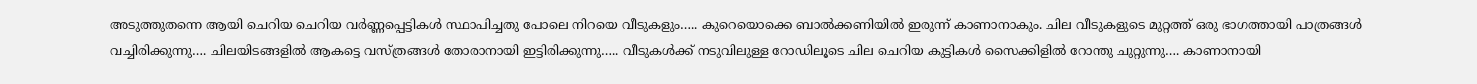അടുത്തുതന്നെ ആയി ചെറിയ ചെറിയ വർണ്ണപ്പെട്ടികൾ സ്ഥാപിച്ചതു പോലെ നിറയെ വീടുകളും….. കുറെയൊക്കെ ബാൽക്കണിയിൽ ഇരുന്ന് കാണാനാകും. ചില വീടുകളുടെ മുറ്റത്ത് ഒരു ഭാഗത്തായി പാത്രങ്ങൾ വച്ചിരിക്കുന്നു…. ചിലയിടങ്ങളിൽ ആകട്ടെ വസ്ത്രങ്ങൾ തോരാനായി ഇട്ടിരിക്കുന്നു….. വീടുകൾക്ക് നടുവിലുള്ള റോഡിലൂടെ ചില ചെറിയ കുട്ടികൾ സൈക്കിളിൽ റോന്തു ചുറ്റുന്നു…. കാണാനായി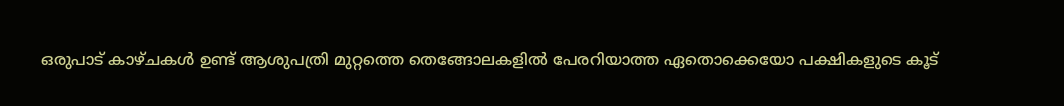ഒരുപാട് കാഴ്ചകൾ ഉണ്ട് ആശുപത്രി മുറ്റത്തെ തെങ്ങോലകളിൽ പേരറിയാത്ത ഏതൊക്കെയോ പക്ഷികളുടെ കൂട്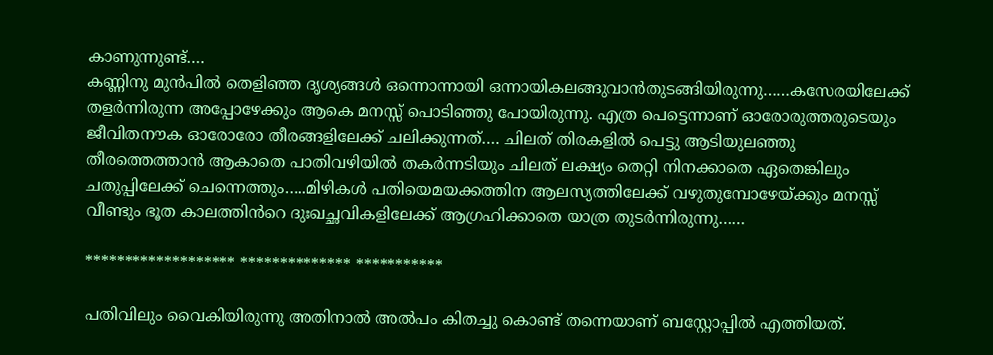കാണുന്നുണ്ട്….
കണ്ണിനു മുൻപിൽ തെളിഞ്ഞ ദൃശ്യങ്ങൾ ഒന്നൊന്നായി ഒന്നായികലങ്ങുവാൻതുടങ്ങിയിരുന്നു……കസേരയിലേക്ക് തളർന്നിരുന്ന അപ്പോഴേക്കും ആകെ മനസ്സ് പൊടിഞ്ഞു പോയിരുന്നു. എത്ര പെട്ടെന്നാണ് ഓരോരുത്തരുടെയും ജീവിതനൗക ഓരോരോ തീരങ്ങളിലേക്ക് ചലിക്കുന്നത്…. ചിലത് തിരകളിൽ പെട്ടു ആടിയുലഞ്ഞു തീരത്തെത്താൻ ആകാതെ പാതിവഴിയിൽ തകർന്നടിയും ചിലത് ലക്ഷ്യം തെറ്റി നിനക്കാതെ ഏതെങ്കിലും ചതുപ്പിലേക്ക് ചെന്നെത്തും…..മിഴികൾ പതിയെമയക്കത്തിന ആലസ്യത്തിലേക്ക് വഴുതുമ്പോഴേയ്ക്കും മനസ്സ് വീണ്ടും ഭൂത കാലത്തിൻറെ ദുഃഖച്ഛവികളിലേക്ക് ആഗ്രഹിക്കാതെ യാത്ര തുടർന്നിരുന്നു……

******************* ************** ***********

പതിവിലും വൈകിയിരുന്നു അതിനാൽ അൽപം കിതച്ചു കൊണ്ട് തന്നെയാണ് ബസ്റ്റോപ്പിൽ എത്തിയത്.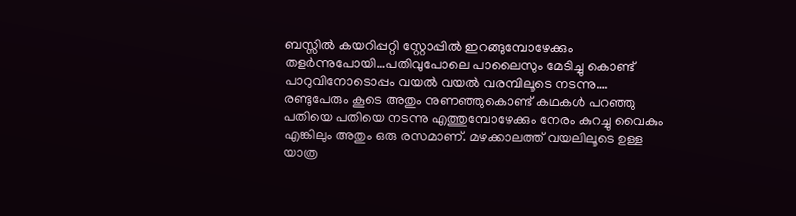ബസ്സിൽ കയറിപ്പറ്റി സ്റ്റോപ്പിൽ ഇറങ്ങുമ്പോഴേക്കും തളർന്നുപോയി…പതിവുപോലെ പാലൈസും മേടിച്ചു കൊണ്ട് പാറുവിനോടൊപ്പം വയൽ വയൽ വരമ്പിലൂടെ നടന്നു…. രണ്ടുപേരും കൂടെ അതും നുണഞ്ഞുകൊണ്ട് കഥകൾ പറഞ്ഞു പതിയെ പതിയെ നടന്നു എത്തുമ്പോഴേക്കും നേരം കുറച്ചു വൈകും എങ്കിലും അതും ഒരു രസമാണ്. മഴക്കാലത്ത് വയലിലൂടെ ഉള്ള യാത്ര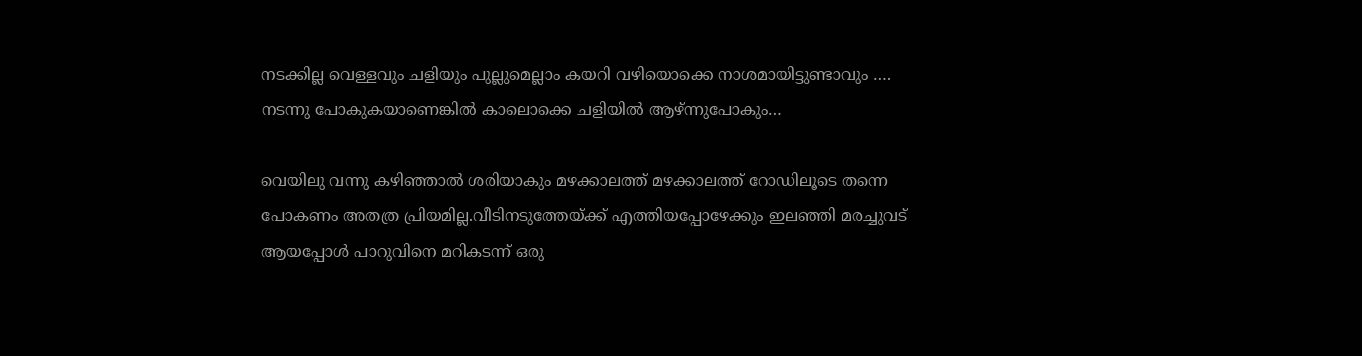നടക്കില്ല വെള്ളവും ചളിയും പുല്ലുമെല്ലാം കയറി വഴിയൊക്കെ നാശമായിട്ടുണ്ടാവും …. നടന്നു പോകുകയാണെങ്കിൽ കാലൊക്കെ ചളിയിൽ ആഴ്ന്നുപോകും…

വെയിലു വന്നു കഴിഞ്ഞാൽ ശരിയാകും മഴക്കാലത്ത് മഴക്കാലത്ത് റോഡിലൂടെ തന്നെ പോകണം അതത്ര പ്രിയമില്ല.വീടിനടുത്തേയ്ക്ക് എത്തിയപ്പോഴേക്കും ഇലഞ്ഞി മരച്ചുവട് ആയപ്പോൾ പാറുവിനെ മറികടന്ന് ഒരു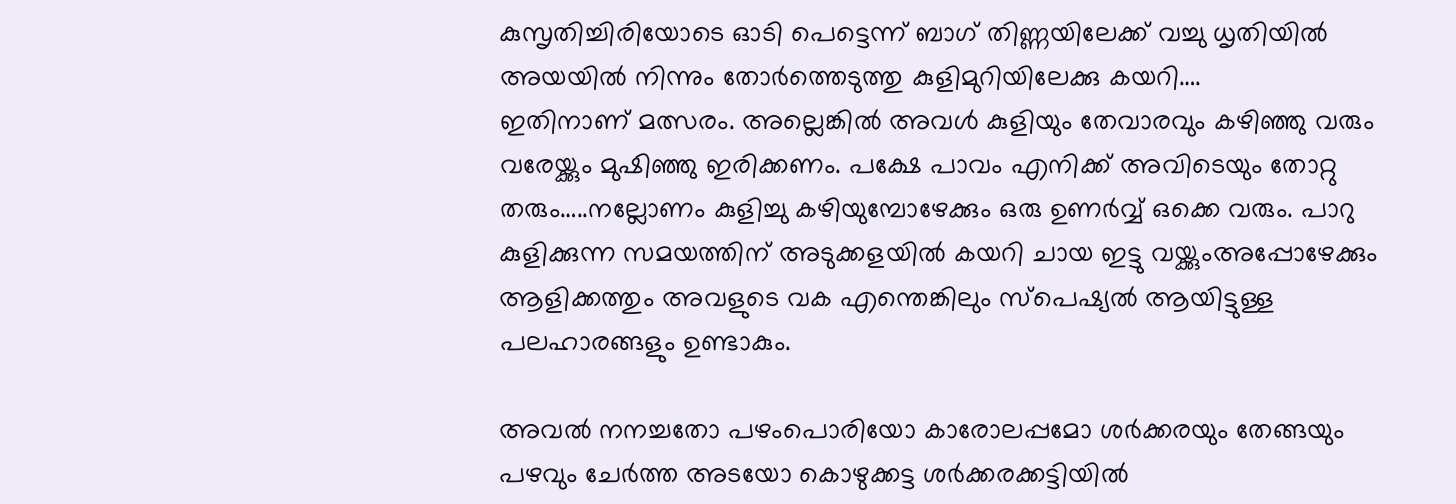കുസൃതിച്ചിരിയോടെ ഓടി പെട്ടെന്ന് ബാഗ് തിണ്ണയിലേക്ക് വച്ചു ധൃതിയിൽ അയയിൽ നിന്നും തോർത്തെടുത്തു കുളിമുറിയിലേക്കു കയറി….
ഇതിനാണ് മത്സരം. അല്ലെങ്കിൽ അവൾ കുളിയും തേവാരവും കഴിഞ്ഞു വരും വരേയ്ക്കും മുഷിഞ്ഞു ഇരിക്കണം. പക്ഷേ പാവം എനിക്ക് അവിടെയും തോറ്റു തരും…..നല്ലോണം കുളിച്ചു കഴിയുമ്പോഴേക്കും ഒരു ഉണർവ്വ് ഒക്കെ വരും. പാറു കുളിക്കുന്ന സമയത്തിന് അടുക്കളയിൽ കയറി ചായ ഇട്ടു വയ്ക്കുംഅപ്പോഴേക്കും ആളിക്കത്തും അവളുടെ വക എന്തെങ്കിലും സ്പെഷ്യൽ ആയിട്ടുള്ള പലഹാരങ്ങളും ഉണ്ടാകും.

അവൽ നനച്ചതോ പഴംപൊരിയോ കാരോലപ്പമോ ശർക്കരയും തേങ്ങയും പഴവും ചേർത്ത അടയോ കൊഴുക്കട്ട ശർക്കരക്കട്ടിയിൽ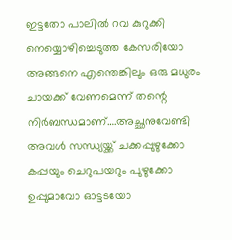ഇട്ടതോ പാലിൽ റവ കുറുക്കി നെയ്യൊഴിച്ചെടുത്ത കേസരിയോ അങ്ങനെ എന്തെങ്കിലും ഒരു മധുരം ചായക്ക് വേണമെന്ന് തന്റെ നിർബന്ധമാണ്….അച്ഛനുവേണ്ടി അവൾ സന്ധ്യയ്ക്ക് ചക്കപ്പുഴുക്കോ കപ്പയും ചെറുപയറും പുഴുക്കോ ഉപ്പുമാവോ ഓട്ടടയോ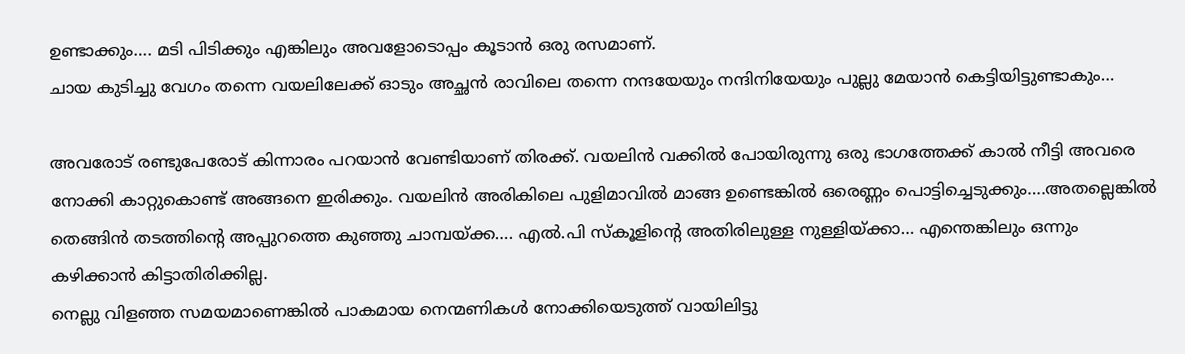ഉണ്ടാക്കും…. മടി പിടിക്കും എങ്കിലും അവളോടൊപ്പം കൂടാൻ ഒരു രസമാണ്.
ചായ കുടിച്ചു വേഗം തന്നെ വയലിലേക്ക് ഓടും അച്ഛൻ രാവിലെ തന്നെ നന്ദയേയും നന്ദിനിയേയും പുല്ലു മേയാൻ കെട്ടിയിട്ടുണ്ടാകും…

അവരോട് രണ്ടുപേരോട് കിന്നാരം പറയാൻ വേണ്ടിയാണ് തിരക്ക്. വയലിൻ വക്കിൽ പോയിരുന്നു ഒരു ഭാഗത്തേക്ക് കാൽ നീട്ടി അവരെ നോക്കി കാറ്റുകൊണ്ട് അങ്ങനെ ഇരിക്കും. വയലിൻ അരികിലെ പുളിമാവിൽ മാങ്ങ ഉണ്ടെങ്കിൽ ഒരെണ്ണം പൊട്ടിച്ചെടുക്കും….അതല്ലെങ്കിൽ തെങ്ങിൻ തടത്തിന്റെ അപ്പുറത്തെ കുഞ്ഞു ചാമ്പയ്ക്ക…. എൽ.പി സ്കൂളിന്റെ അതിരിലുള്ള നുള്ളിയ്ക്കാ… എന്തെങ്കിലും ഒന്നും കഴിക്കാൻ കിട്ടാതിരിക്കില്ല.
നെല്ലു വിളഞ്ഞ സമയമാണെങ്കിൽ പാകമായ നെന്മണികൾ നോക്കിയെടുത്ത് വായിലിട്ടു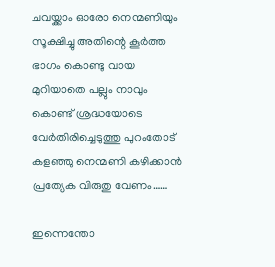ചവയ്ക്കാം ഓരോ നെന്മണിയും സൂക്ഷിച്ചു അതിന്റെ കൂർത്ത ഭാഗം കൊണ്ടു വായ മുറിയാതെ പല്ലും നാവും കൊണ്ട് ശ്രദ്ധയോടെ വേർതിരിച്ചെടുത്തു പുറംതോട് കളഞ്ഞു നെന്മണി കഴിക്കാൻ പ്രത്യേക വിരുതു വേണം……

ഇന്നെന്തോ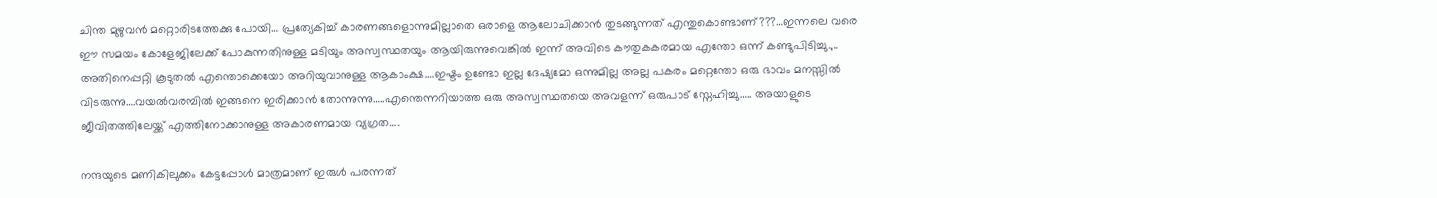ചിന്ത മുഴുവൻ മറ്റൊരിടത്തേക്കു പോയി… പ്രത്യേകിച്ച് കാരണങ്ങളൊന്നുമില്ലാതെ ഒരാളെ ആലോചിക്കാൻ തുടങ്ങുന്നത് എന്തുകൊണ്ടാണ്???…ഇന്നലെ വരെ ഈ സമയം കോളേജിലേക്ക് പോകുന്നതിനുള്ള മടിയും അസ്വസ്ഥതയും ആയിരുന്നുവെങ്കിൽ ഇന്ന് അവിടെ കൗതുകകരമായ എന്തോ ഒന്ന് കണ്ടുപിടിച്ചു.,.. അതിനെപ്പറ്റി കൂടുതൽ എന്തൊക്കെയോ അറിയുവാനുള്ള ആകാംക്ഷ….ഇഷ്ടം ഉണ്ടോ ഇല്ല ദേഷ്യമോ ഒന്നുമില്ല അല്ല പകരം മറ്റെന്തോ ഒരു ഭാവം മനസ്സിൽ വിടരുന്നു….വയൽവരമ്പിൽ ഇങ്ങനെ ഇരിക്കാൻ തോന്നുന്നു…..എന്തെന്നറിയാത്ത ഒരു അസ്വസ്ഥതയെ അവളന്ന് ഒരുപാട് സ്നേഹിച്ചു….. അയാളുടെ ജീവിതത്തിലേയ്ക്ക് എത്തിനോക്കാനുള്ള അകാരണമായ വ്യഗ്രത….

നന്ദയുടെ മണികിലുക്കം കേട്ടപ്പോൾ മാത്രമാണ് ഇരുൾ പരന്നത്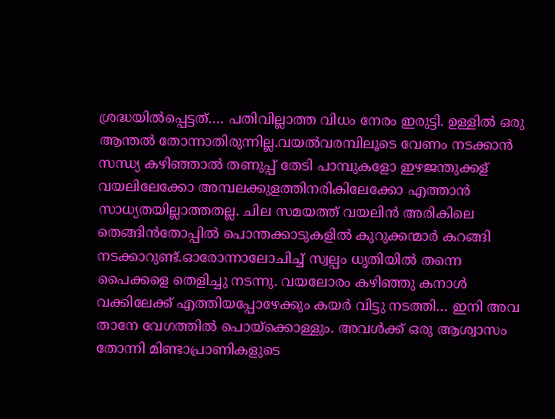ശ്രദ്ധയിൽപ്പെട്ടത്…. പതിവില്ലാത്ത വിധം നേരം ഇരുട്ടി. ഉള്ളിൽ ഒരു ആന്തൽ തോന്നാതിരുന്നില്ല.വയൽവരമ്പിലൂടെ വേണം നടക്കാൻ സന്ധ്യ കഴിഞ്ഞാൽ തണുപ്പ് തേടി പാമ്പുകളോ ഇഴജന്തുക്കള് വയലിലേക്കോ അമ്പലക്കുളത്തിനരികിലേക്കോ എത്താൻ സാധ്യതയില്ലാത്തതല്ല. ചില സമയത്ത് വയലിൻ അരികിലെ തെങ്ങിൻതോപ്പിൽ പൊന്തക്കാടുകളിൽ കുറുക്കന്മാർ കറങ്ങി നടക്കാറുണ്ട്.ഓരോന്നാലോചിച്ച് സ്വല്പം ധൃതിയിൽ തന്നെ പൈക്കളെ തെളിച്ചു നടന്നു. വയലോരം കഴിഞ്ഞു കനാൾ വക്കിലേക്ക് എത്തിയപ്പോഴേക്കും കയർ വിട്ടു നടത്തി… ഇനി അവ താനേ വേഗത്തിൽ പൊയ്ക്കൊള്ളും. അവൾക്ക് ഒരു ആശ്വാസം തോന്നി മിണ്ടാപ്രാണികളുടെ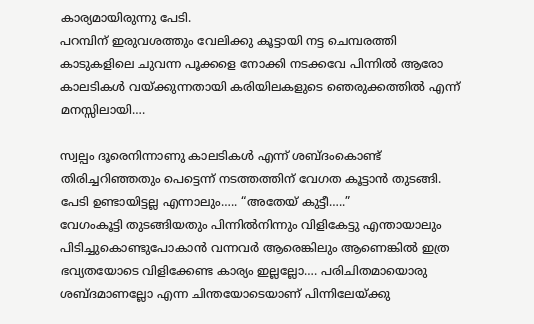കാര്യമായിരുന്നു പേടി.
പറമ്പിന് ഇരുവശത്തും വേലിക്കു കൂട്ടായി നട്ട ചെമ്പരത്തി കാടുകളിലെ ചുവന്ന പൂക്കളെ നോക്കി നടക്കവേ പിന്നിൽ ആരോ കാലടികൾ വയ്ക്കുന്നതായി കരിയിലകളുടെ ഞെരുക്കത്തിൽ എന്ന് മനസ്സിലായി….

സ്വല്പം ദൂരെനിന്നാണു കാലടികൾ എന്ന് ശബ്ദംകൊണ്ട് തിരിച്ചറിഞ്ഞതും പെട്ടെന്ന് നടത്തത്തിന് വേഗത കൂട്ടാൻ തുടങ്ങി. പേടി ഉണ്ടായിട്ടല്ല എന്നാലും….. “അതേയ് കുട്ടീ…..”
വേഗംകൂട്ടി തുടങ്ങിയതും പിന്നിൽനിന്നും വിളികേട്ടു എന്തായാലും പിടിച്ചുകൊണ്ടുപോകാൻ വന്നവർ ആരെങ്കിലും ആണെങ്കിൽ ഇത്ര ഭവ്യതയോടെ വിളിക്കേണ്ട കാര്യം ഇല്ലല്ലോ…. പരിചിതമായൊരു ശബ്ദമാണല്ലോ എന്ന ചിന്തയോടെയാണ് പിന്നിലേയ്ക്കു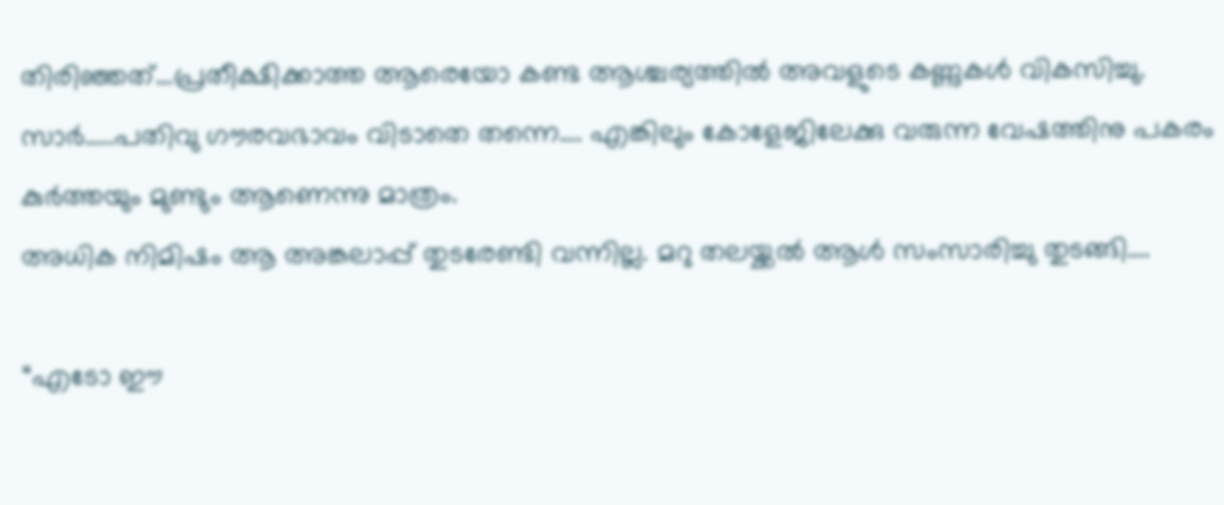തിരിഞ്ഞത്…പ്രതീക്ഷിക്കാത്ത ആരെയോ കണ്ട ആശ്ചര്യത്തിൽ അവളുടെ കണ്ണുകൾ വികസിച്ചു. സാർ…..പതിവു ഗൗരവഭാവം വിടാതെ തന്നെ…. എങ്കിലും കോളേജിലേക്കു വരുന്ന വേഷത്തിനു പകരം കുർത്തയും മുണ്ടും ആണെന്നു മാത്രം.
അധിക നിമിഷം ആ അങ്കലാപ്പ് തുടരേണ്ടി വന്നില്ല. മറു തലയ്ക്കൽ ആൾ സംസാരിച്ചു തുടങ്ങി….

“എടോ ഈ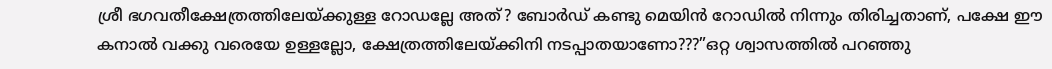ശ്രീ ഭഗവതീക്ഷേത്രത്തിലേയ്ക്കുള്ള റോഡല്ലേ അത്? ബോർഡ് കണ്ടു മെയിൻ റോഡിൽ നിന്നും തിരിച്ചതാണ്, പക്ഷേ ഈ കനാൽ വക്കു വരെയേ ഉള്ളല്ലോ, ക്ഷേത്രത്തിലേയ്ക്കിനി നടപ്പാതയാണോ???”ഒറ്റ ശ്വാസത്തിൽ പറഞ്ഞു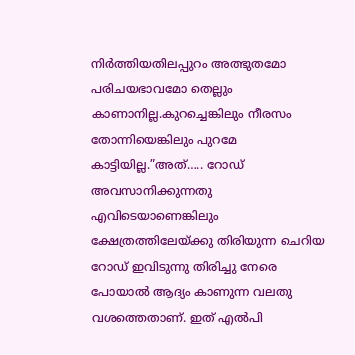നിർത്തിയതിലപ്പുറം അത്ഭുതമോ പരിചയഭാവമോ തെല്ലും കാണാനില്ല.കുറച്ചെങ്കിലും നീരസം തോന്നിയെങ്കിലും പുറമേ കാട്ടിയില്ല.”അത്….. റോഡ് അവസാനിക്കുന്നതു എവിടെയാണെങ്കിലും ക്ഷേത്രത്തിലേയ്ക്കു തിരിയുന്ന ചെറിയ റോഡ് ഇവിടുന്നു തിരിച്ചു നേരെ പോയാൽ ആദ്യം കാണുന്ന വലതു വശത്തെതാണ്. ഇത് എൽപി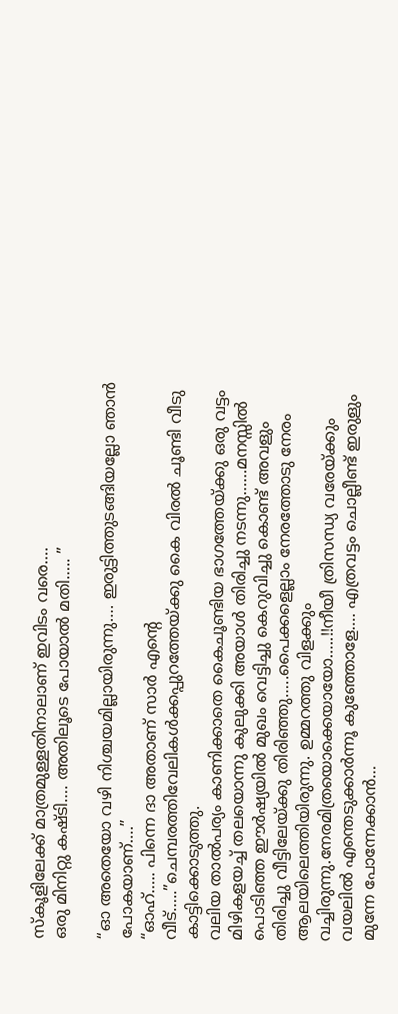സ്കൂളിലേക്ക് മാത്രമുള്ളതിനാലാണ് ഇവിടം വരെ….
ഒരു മിനിറ്റു കഷ്ടി…. അതിലൂടെ പോയാൽ മതി….. ”

“ഓ അതെയോ വഴി നിശ്ചയമില്ലായിരുന്നു…. ഇരുട്ടിത്തുടങ്ങിയല്ലോ ഞാൻ പോകയാണ്….”
“ഓഹ്….. പിന്നെ ദാ അതാണ് സാർ എന്റെ വീട്…..”ചെമ്പരത്തിവേലികൾക്കപ്പുറത്തേയ്ക്കു കൈ വിരൽ ചൂണ്ടി വീടു കാട്ടിക്കൊടുത്തു.
വലിയ താൽപര്യം കാണിക്കാതെ കൈചൂണ്ടിയ ഭാഗത്തേയ്ക്കു ഒരു വട്ടം മിഴികളയച്ച് തലയൊന്നു കുലുക്കി അയാൾ തിരിച്ചു നടന്നു……മനസ്സിൽ പൊടിഞ്ഞ ഈർഷ്യയിൽ മുഖം വെട്ടിച്ചു കെറുവിച്ചു കൊണ്ട് അവളും തിരിച്ചു വീട്ടിലേയ്ക്കു തിരിഞ്ഞു…..പൈക്കളെല്ലാം നേരത്തോടു നേരം ആലയിലെത്തിയിരുന്നു. ഉമ്മറത്തു വിളക്കും വച്ചിരുന്നു.നേരമിത്രയൊക്കെയായോ…..!!നീയീ ത്രിസന്ധ്യ വരേയ്ക്കും വയലിൽ എന്തെടുക്കാർന്നൂ കുഞ്ഞോളേ…. എത്രവട്ടം ചൊല്ലീണ്ട് ഇരുളും മുന്നേ പോന്നേക്കാൻ…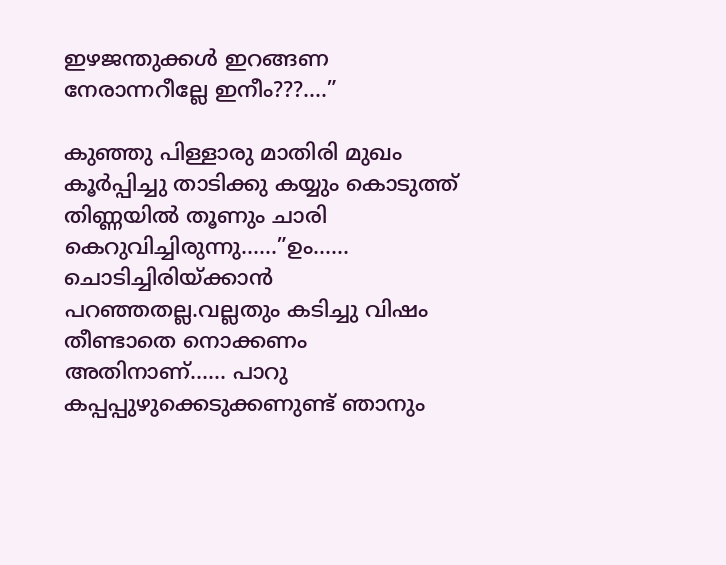ഇഴജന്തുക്കൾ ഇറങ്ങണ നേരാന്നറീല്ലേ ഇനീം???….”

കുഞ്ഞു പിള്ളാരു മാതിരി മുഖം കൂർപ്പിച്ചു താടിക്കു കയ്യും കൊടുത്ത് തിണ്ണയിൽ തൂണും ചാരി കെറുവിച്ചിരുന്നു……”ഉം…… ചൊടിച്ചിരിയ്ക്കാൻ പറഞ്ഞതല്ല.വല്ലതും കടിച്ചു വിഷം തീണ്ടാതെ നൊക്കണം അതിനാണ്…… പാറു കപ്പപ്പുഴുക്കെടുക്കണുണ്ട് ഞാനും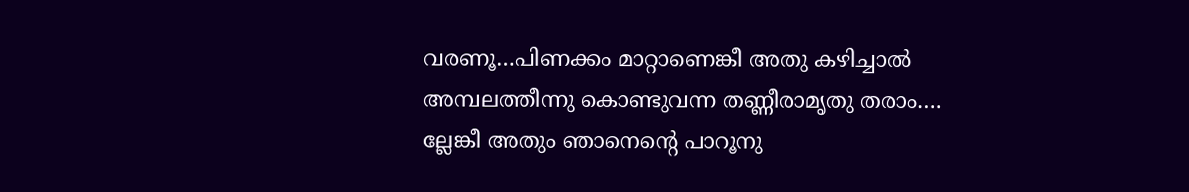വരണൂ…പിണക്കം മാറ്റാണെങ്കീ അതു കഴിച്ചാൽ അമ്പലത്തീന്നു കൊണ്ടുവന്ന തണ്ണീരാമൃതു തരാം…. ല്ലേങ്കീ അതും ഞാനെന്റെ പാറൂനു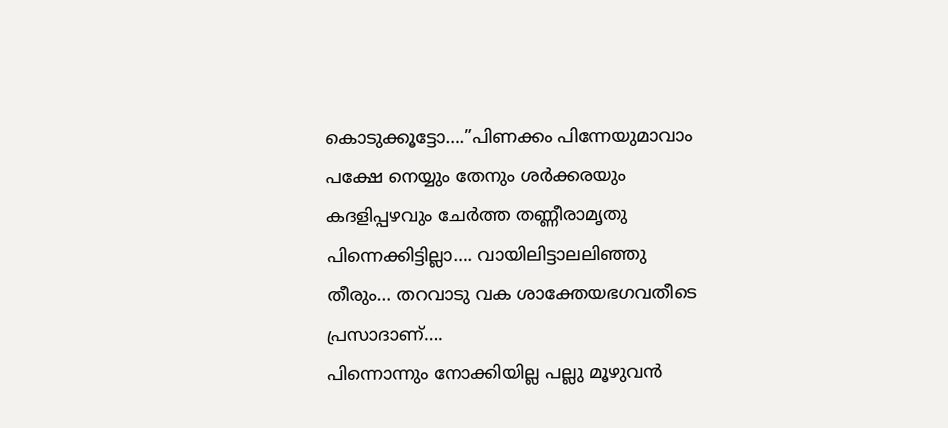കൊടുക്കൂട്ടോ….”പിണക്കം പിന്നേയുമാവാം പക്ഷേ നെയ്യും തേനും ശർക്കരയും കദളിപ്പഴവും ചേർത്ത തണ്ണീരാമൃതു പിന്നെക്കിട്ടില്ലാ…. വായിലിട്ടാലലിഞ്ഞു തീരും… തറവാടു വക ശാക്തേയഭഗവതീടെ പ്രസാദാണ്….
പിന്നൊന്നും നോക്കിയില്ല പല്ലു മൂഴുവൻ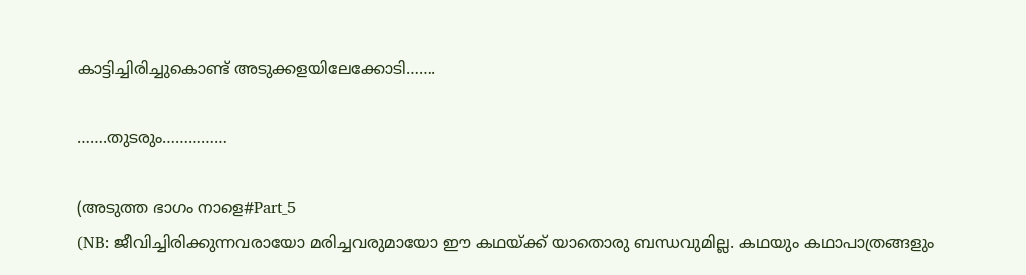കാട്ടിച്ചിരിച്ചുകൊണ്ട് അടുക്കളയിലേക്കോടി…….

…….തുടരും……………

(അടുത്ത ഭാഗം നാളെ#Part_5
(NB: ജീവിച്ചിരിക്കുന്നവരായോ മരിച്ചവരുമായോ ഈ കഥയ്ക്ക് യാതൊരു ബന്ധവുമില്ല. കഥയും കഥാപാത്രങ്ങളും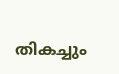തികച്ചും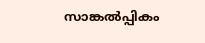സാങ്കൽപ്പികം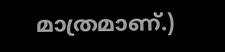മാത്രമാണ്.)